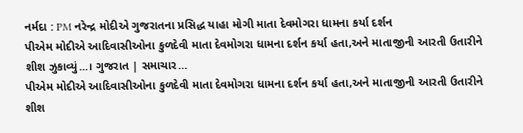નર્મદા : PM નરેન્દ્ર મોદીએ ગુજરાતના પ્રસિદ્ધ યાહા મોગી માતા દેવમોગરા ધામના કર્યા દર્શન
પીએમ મોદીએ આદિવાસીઓના કુળદેવી માતા દેવમોગરા ધામના દર્શન કર્યા હતા,અને માતાજીની આરતી ઉતારીને શીશ ઝુકાવ્યું...। ગુજરાત | સમાચાર…
પીએમ મોદીએ આદિવાસીઓના કુળદેવી માતા દેવમોગરા ધામના દર્શન કર્યા હતા,અને માતાજીની આરતી ઉતારીને શીશ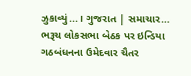ઝુકાવ્યું...। ગુજરાત | સમાચાર…
ભરૂચ લોકસભા બેઠક પર ઇન્ડિયા ગઠબંધનના ઉમેદવાર ચૈતર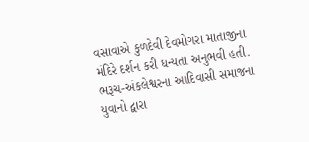વસાવાએ કુળદેવી દેવમોગરા માતાજીના મંદિરે દર્શન કરી ધન્યતા અનુભવી હતી.
ભરૂચ-અંકલેશ્વરના આદિવાસી સમાજના યુવાનો દ્વારા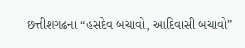છત્તીશગઢના “હસદેવ બચાવો, આદિવાસી બચાવો”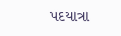પદયાત્રા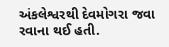અંકલેશ્વરથી દેવમોગરા જવા રવાના થઈ હતી.